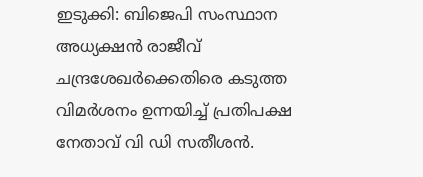ഇടുക്കി: ബിജെപി സംസ്ഥാന അധ്യക്ഷൻ രാജീവ് ചന്ദ്രശേഖർക്കെതിരെ കടുത്ത വിമർശനം ഉന്നയിച്ച് പ്രതിപക്ഷ നേതാവ് വി ഡി സതീശൻ.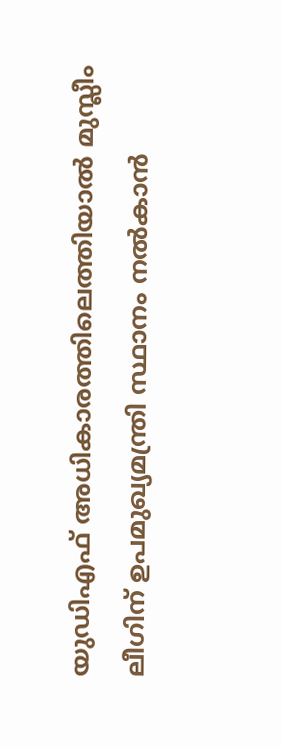യുഡിഎഫ് അധികാരത്തിലെത്തിയാൽ മുസ്ലീം ലീഗിന് ഉപമുഖ്യമന്ത്രി സ്ഥാനം നൽകാൻ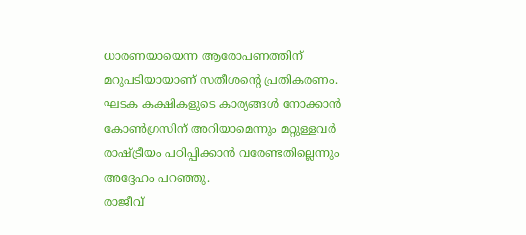ധാരണയായെന്ന ആരോപണത്തിന് മറുപടിയായാണ് സതീശന്റെ പ്രതികരണം. ഘടക കക്ഷികളുടെ കാര്യങ്ങൾ നോക്കാൻ കോൺഗ്രസിന് അറിയാമെന്നും മറ്റുള്ളവർ രാഷ്ട്രീയം പഠിപ്പിക്കാൻ വരേണ്ടതില്ലെന്നും അദ്ദേഹം പറഞ്ഞു.
രാജീവ്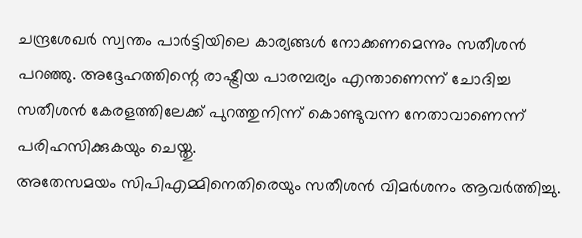ചന്ദ്രശേഖർ സ്വന്തം പാർട്ടിയിലെ കാര്യങ്ങൾ നോക്കണമെന്നും സതീശൻ പറഞ്ഞു. അദ്ദേഹത്തിന്റെ രാഷ്ട്രീയ പാരമ്പര്യം എന്താണെന്ന് ചോദിച്ച സതീശൻ കേരളത്തിലേക്ക് പുറത്തുനിന്ന് കൊണ്ടുവന്ന നേതാവാണെന്ന് പരിഹസിക്കുകയും ചെയ്തു.
അതേസമയം സിപിഎമ്മിനെതിരെയും സതീശൻ വിമർശനം ആവർത്തിച്ചു.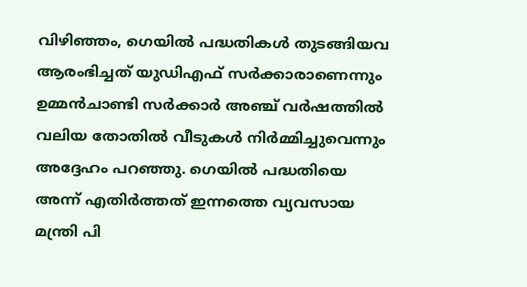വിഴിഞ്ഞം, ഗെയിൽ പദ്ധതികൾ തുടങ്ങിയവ ആരംഭിച്ചത് യുഡിഎഫ് സർക്കാരാണെന്നും ഉമ്മൻചാണ്ടി സർക്കാർ അഞ്ച് വർഷത്തിൽ വലിയ തോതിൽ വീടുകൾ നിർമ്മിച്ചുവെന്നും അദ്ദേഹം പറഞ്ഞു. ഗെയിൽ പദ്ധതിയെ അന്ന് എതിർത്തത് ഇന്നത്തെ വ്യവസായ മന്ത്രി പി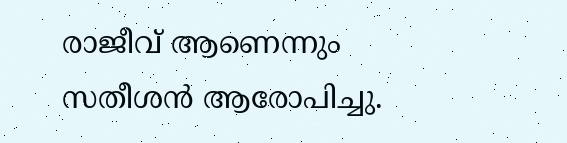രാജീവ് ആണെന്നും സതീശൻ ആരോപിച്ചു.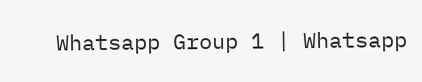Whatsapp Group 1 | Whatsapp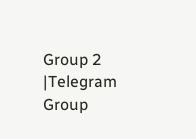Group 2 |Telegram Group